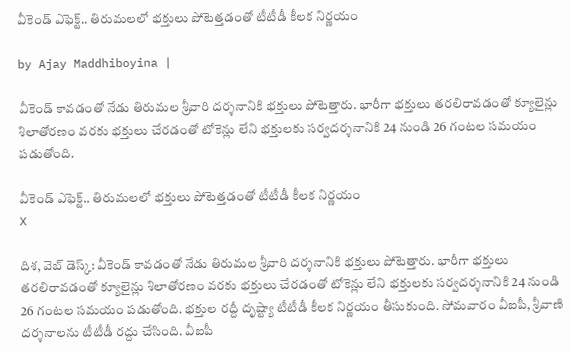వీకెండ్ ఎఫెక్ట్.. తిరుమలలో భక్తులు పోటెత్తడంతో టీటీడీ కీలక నిర్ణయం

by Ajay Maddhiboyina |

వీకెండ్ కావడంతో నేడు తిరుమల శ్రీవారి దర్శనానికి భక్తులు పోటెత్తారు. భారీగా భక్తులు తరలిరావడంతో క్యూలైన్లు శిలాతోరణం వరకు భక్తులు చేరడంతో టోకెన్లు లేని భక్తులకు సర్వదర్శనానికి 24 నుండి 26 గంటల సమయం పడుతోంది.

వీకెండ్ ఎఫెక్ట్.. తిరుమలలో భక్తులు పోటెత్తడంతో టీటీడీ కీలక నిర్ణయం
X

దిశ, వెబ్ డెస్క్: వీకెండ్ కావడంతో నేడు తిరుమల శ్రీవారి దర్శనానికి భక్తులు పోటెత్తారు. భారీగా భక్తులు తరలిరావడంతో క్యూలైన్లు శిలాతోరణం వరకు భక్తులు చేరడంతో టోకెన్లు లేని భక్తులకు సర్వదర్శనానికి 24 నుండి 26 గంటల సమయం పడుతోంది. భక్తుల రద్దీ దృష్ట్యా టీటీడీ కీలక నిర్ణయం తీసుకుంది. సోమవారం వీఐపీ, శ్రీవాణి దర్శనాలను టీటీడీ రద్దు చేసింది. వీఐపీ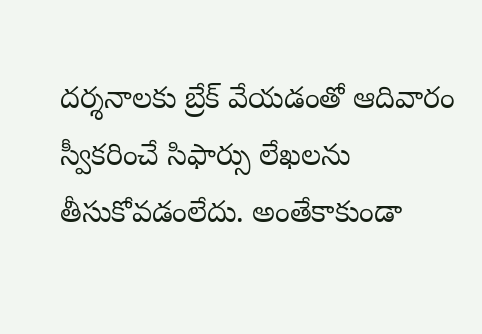దర్శనాలకు బ్రేక్ వేయడంతో ఆదివారం స్వీకరించే సిఫార్సు లేఖలను తీసుకోవడంలేదు. అంతేకాకుండా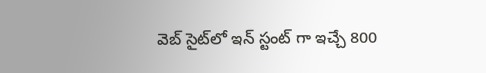వెబ్ సైట్‌లో ఇన్ స్టంట్ గా ఇచ్చే 800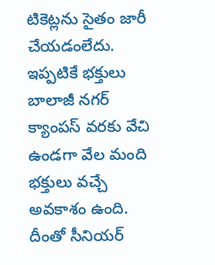టికెట్లను సైతం జారీ చేయడంలేదు. ఇప్పటికే భక్తులు బాలాజీ నగర్ క్యాంపస్ వరకు వేచి ఉండగా వేల మంది భక్తులు వచ్చే అవకాశం ఉంది. దీంతో సీనియర్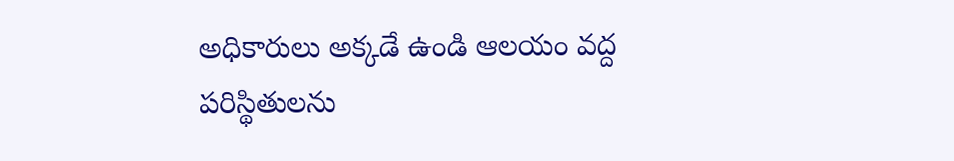అధికారులు అక్కడే ఉండి ఆలయం వద్ద పరిస్థితులను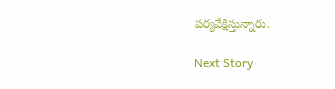పర్యవేక్షిస్తున్నారు.

Next Story